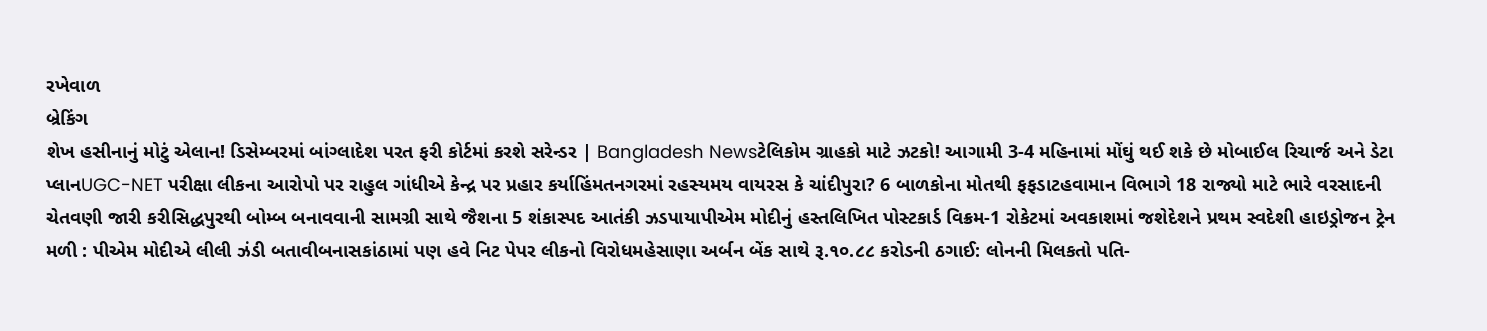રખેવાળ
બ્રેકિંગ
શેખ હસીનાનું મોટું એલાન! ડિસેમ્બરમાં બાંગ્લાદેશ પરત ફરી કોર્ટમાં કરશે સરેન્ડર | Bangladesh Newsટેલિકોમ ગ્રાહકો માટે ઝટકો! આગામી 3-4 મહિનામાં મોંઘું થઈ શકે છે મોબાઈલ રિચાર્જ અને ડેટા પ્લાનUGC-NET પરીક્ષા લીકના આરોપો પર રાહુલ ગાંધીએ કેન્દ્ર પર પ્રહાર કર્યાહિંમતનગરમાં રહસ્યમય વાયરસ કે ચાંદીપુરા? 6 બાળકોના મોતથી ફફડાટહવામાન વિભાગે 18 રાજ્યો માટે ભારે વરસાદની ચેતવણી જારી કરીસિદ્ધપુરથી બોમ્બ બનાવવાની સામગ્રી સાથે જૈશના 5 શંકાસ્પદ આતંકી ઝડપાયાપીએમ મોદીનું હસ્તલિખિત પોસ્ટકાર્ડ વિક્રમ-1 રોકેટમાં અવકાશમાં જશેદેશને પ્રથમ સ્વદેશી હાઇડ્રોજન ટ્રેન મળી : પીએમ મોદીએ લીલી ઝંડી બતાવીબનાસકાંઠામાં પણ હવે નિટ પેપર લીકનો વિરોધમહેસાણા અર્બન બેંક સાથે રૂ.૧૦.૮૮ કરોડની ઠગાઈ: લોનની મિલકતો પતિ-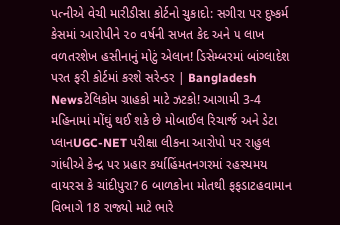પત્નીએ વેચી મારીડીસા કોર્ટનો ચુકાદો: સગીરા પર દુષ્કર્મ કેસમાં આરોપીને ૨૦ વર્ષની સખત કેદ અને ૫ લાખ વળતરશેખ હસીનાનું મોટું એલાન! ડિસેમ્બરમાં બાંગ્લાદેશ પરત ફરી કોર્ટમાં કરશે સરેન્ડર | Bangladesh Newsટેલિકોમ ગ્રાહકો માટે ઝટકો! આગામી 3-4 મહિનામાં મોંઘું થઈ શકે છે મોબાઈલ રિચાર્જ અને ડેટા પ્લાનUGC-NET પરીક્ષા લીકના આરોપો પર રાહુલ ગાંધીએ કેન્દ્ર પર પ્રહાર કર્યાહિંમતનગરમાં રહસ્યમય વાયરસ કે ચાંદીપુરા? 6 બાળકોના મોતથી ફફડાટહવામાન વિભાગે 18 રાજ્યો માટે ભારે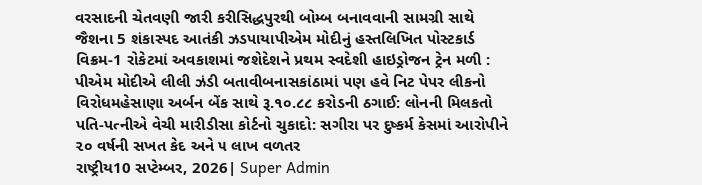વરસાદની ચેતવણી જારી કરીસિદ્ધપુરથી બોમ્બ બનાવવાની સામગ્રી સાથે જૈશના 5 શંકાસ્પદ આતંકી ઝડપાયાપીએમ મોદીનું હસ્તલિખિત પોસ્ટકાર્ડ વિક્રમ-1 રોકેટમાં અવકાશમાં જશેદેશને પ્રથમ સ્વદેશી હાઇડ્રોજન ટ્રેન મળી : પીએમ મોદીએ લીલી ઝંડી બતાવીબનાસકાંઠામાં પણ હવે નિટ પેપર લીકનો વિરોધમહેસાણા અર્બન બેંક સાથે રૂ.૧૦.૮૮ કરોડની ઠગાઈ: લોનની મિલકતો પતિ-પત્નીએ વેચી મારીડીસા કોર્ટનો ચુકાદો: સગીરા પર દુષ્કર્મ કેસમાં આરોપીને ૨૦ વર્ષની સખત કેદ અને ૫ લાખ વળતર
રાષ્ટ્રીય10 સપ્ટેમ્બર, 2026| Super Admin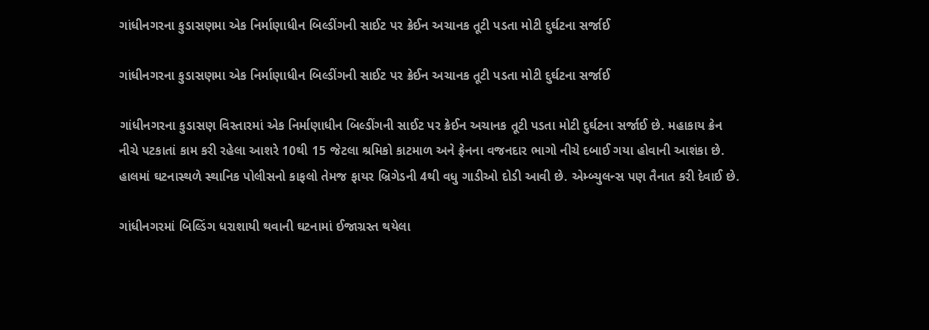ગાંધીનગરના કુડાસણમા એક નિર્માણાધીન બિલ્ડીંગની સાઈટ પર ક્રેઈન અચાનક તૂટી પડતા મોટી દુર્ઘટના સર્જાઈ

ગાંધીનગરના કુડાસણમા એક નિર્માણાધીન બિલ્ડીંગની સાઈટ પર ક્રેઈન અચાનક તૂટી પડતા મોટી દુર્ઘટના સર્જાઈ

ગાંધીનગરના કુડાસણ વિસ્તારમાં એક નિર્માણાધીન બિલ્ડીંગની સાઈટ પર ક્રેઈન અચાનક તૂટી પડતા મોટી દુર્ઘટના સર્જાઈ છે. મહાકાય ક્રેન નીચે પટકાતાં કામ કરી રહેલા આશરે 10થી 15 જેટલા શ્રમિકો કાટમાળ અને ફ્રેનના વજનદાર ભાગો નીચે દબાઈ ગયા હોવાની આશંકા છે. હાલમાં ઘટનાસ્થળે સ્થાનિક પોલીસનો કાફલો તેમજ ફાયર બ્રિગેડની 4થી વધુ ગાડીઓ દોડી આવી છે. એમ્બ્યુલન્સ પણ તૈનાત કરી દેવાઈ છે.

ગાંધીનગરમાં બિલ્ડિંગ ધરાશાયી થવાની ઘટનામાં ઈજાગ્રસ્ત થયેલા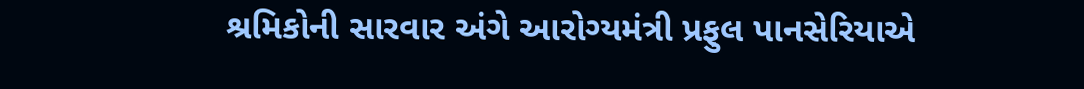શ્રમિકોની સારવાર અંગે આરોગ્યમંત્રી પ્રફુલ પાનસેરિયાએ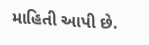માહિતી આપી છે.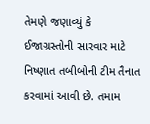તેમણે જણાવ્યું કે ઈજાગ્રસ્તોની સારવાર માટે નિષ્ણાત તબીબોની ટીમ તૈનાત કરવામાં આવી છે. તમામ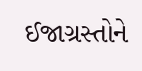ઈજાગ્રસ્તોને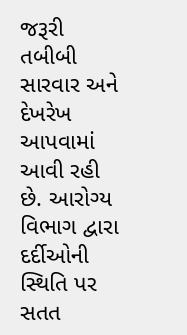જરૂરી તબીબી સારવાર અને દેખરેખ આપવામાં આવી રહી છે. આરોગ્ય વિભાગ દ્વારા દર્દીઓની સ્થિતિ પર સતત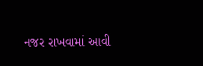નજર રાખવામાં આવી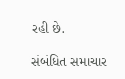રહી છે.

સંબંધિત સમાચાર